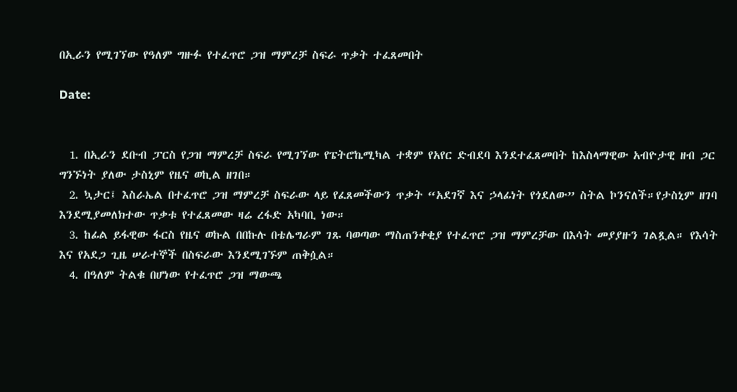በኢራን የሚገኘው የዓለም ግዙፉ የተፈጥሮ ጋዝ ማምረቻ ስፍራ ጥቃት ተፈጸመበት

Date:


  1. በኢራን ደቡብ ፓርስ የጋዝ ማምረቻ ስፍራ የሚገኘው የፔትሮኬሚካል ተቋም የአየር ድብደባ እንደተፈጸመበት ከእስላማዊው አብዮታዊ ዘብ ጋር ግንኙነት ያለው ታስኒም የዜና ወኪል ዘገበ።
  2. ኳታር፤ እስራኤል በተፈጥሮ ጋዝ ማምረቻ ስፍራው ላይ የፈጸመችውን ጥቃት “አደገኛ እና ኃላፊነት የጎደለው” ስትል ኮንናለች።የታስኒም ዘገባ እንደሚያመለክተው ጥቃቱ የተፈጸመው ዛሬ ረፋድ አካባቢ ነው።
  3. ከፊል ይፋዊው ፋርስ የዜና ወኩል በበኩሉ በቴሌግራም ገጹ ባወጣው ማስጠንቀቂያ የተፈጥሮ ጋዝ ማምረቻው በእሳት መያያዙን ገልጿል። የእሳት እና የአደጋ ጊዜ ሠራተኞች በስፍራው እንደሚገኙም ጠቅሷል።
  4. በዓለም ትልቁ በሆነው የተፈጥሮ ጋዝ ማውጫ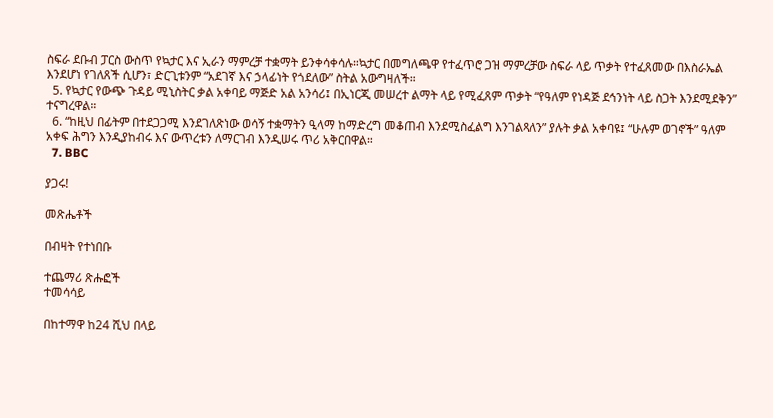ስፍራ ደቡብ ፓርስ ውስጥ የኳታር እና ኢራን ማምረቻ ተቋማት ይንቀሳቀሳሉ።ኳታር በመግለጫዋ የተፈጥሮ ጋዝ ማምረቻው ስፍራ ላይ ጥቃት የተፈጸመው በእስራኤል እንደሆነ የገለጸች ሲሆን፣ ድርጊቱንም “አደገኛ እና ኃላፊነት የጎደለው” ስትል አውግዛለች።
  5. የኳታር የውጭ ጉዳይ ሚኒስትር ቃል አቀባይ ማጅድ አል አንሳሪ፤ በኢነርጂ መሠረተ ልማት ላይ የሚፈጸም ጥቃት “የዓለም የነዳጅ ደኅንነት ላይ ስጋት እንደሚደቅን” ተናግረዋል።
  6. “ከዚህ በፊትም በተደጋጋሚ እንደገለጽነው ወሳኝ ተቋማትን ዒላማ ከማድረግ መቆጠብ እንደሚስፈልግ እንገልጻለን” ያሉት ቃል አቀባዩ፤ “ሁሉም ወገኖች” ዓለም አቀፍ ሕግን እንዲያከብሩ እና ውጥረቱን ለማርገብ እንዲሠሩ ጥሪ አቅርበዋል።
  7. BBC

ያጋሩ!

መጽሔቶች

በብዛት የተነበቡ

ተጨማሪ ጽሑፎች
ተመሳሳይ

በከተማዋ ከ24 ሺህ በላይ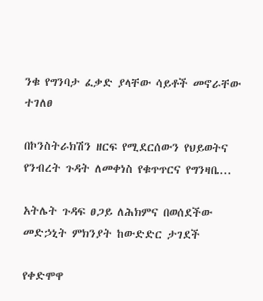ንቁ የግንባታ ፈቃድ ያላቸው ሳይቶች መኖራቸው ተገለፀ

በኮንስትራክሽን ዘርፍ የሚደርሰውን የህይወትና የንብረት ጉዳት ለመቀነስ የቁጥጥርና የግንዛቤ...

አትሌት ጉዳፍ ፀጋይ ለሕክምና በወሰደችው መድኃኒት ምክንያት ከውድድር ታገደች

የቀድሞዋ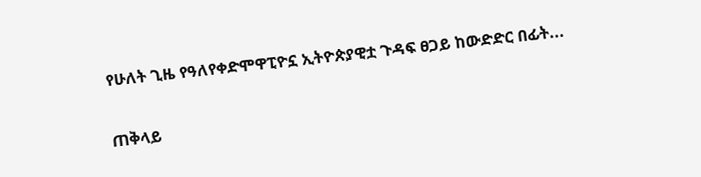የሁለት ጊዜ የዓለየቀድሞዋፒዮኗ ኢትዮጵያዊቷ ጉዳፍ ፀጋይ ከውድድር በፊት...

ጠቅላይ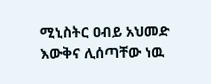ሚኒስትር ዐብይ አህመድ እውቅና ሊሰጣቸው ነዉ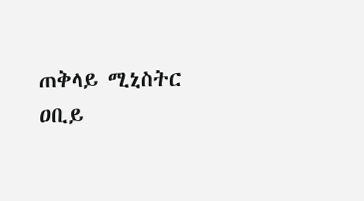ጠቅላይ ሚኒስትር ዐቢይ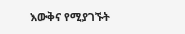እውቅና የሚያገኙት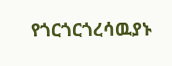የጎርጎርጎረሳዉያኑ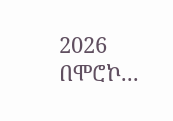2026 በሞሮኮ...